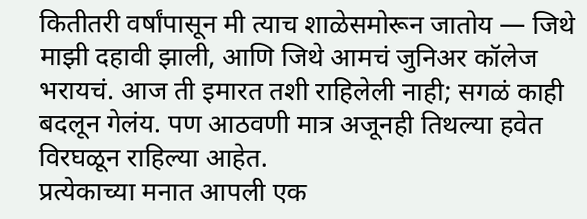कितीतरी वर्षांपासून मी त्याच शाळेसमोरून जातोय — जिथे माझी दहावी झाली, आणि जिथे आमचं जुनिअर कॉलेज भरायचं. आज ती इमारत तशी राहिलेली नाही; सगळं काही बदलून गेलंय. पण आठवणी मात्र अजूनही तिथल्या हवेत विरघळून राहिल्या आहेत.
प्रत्येकाच्या मनात आपली एक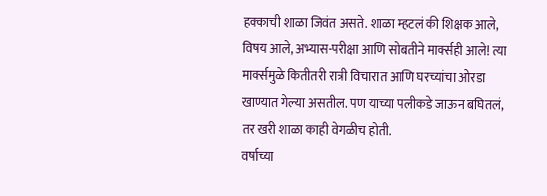हक्काची शाळा जिवंत असते. शाळा म्हटलं की शिक्षक आले, विषय आले, अभ्यास-परीक्षा आणि सोबतीने मार्क्सही आले! त्या मार्क्समुळे कितीतरी रात्री विचारात आणि घरच्यांचा ओरडा खाण्यात गेल्या असतील. पण याच्या पलीकडे जाऊन बघितलं, तर खरी शाळा काही वेगळीच होती.
वर्षाच्या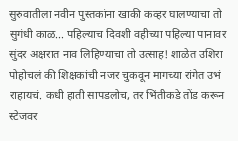सुरुवातीला नवीन पुस्तकांना खाकी कव्हर घालण्याचा तो सुगंधी काळ... पहिल्याच दिवशी वहीच्या पहिल्या पानावर सुंदर अक्षरात नाव लिहिण्याचा तो उत्साह! शाळेत उशिरा पोहोचलं की शिक्षकांची नजर चुकवून मागच्या रांगेत उभं राहायचं. कधी हाती सापडलोच, तर भिंतीकडे तोंड करून स्टेजवर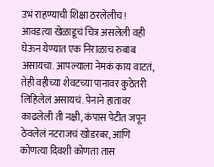उभं राहण्याची शिक्षा ठरलेलीच! आवडत्या खेळाडूचं चित्र असलेली वही घेऊन येण्यात एक निराळाच रुबाब असायचा. आपल्याला नेमकं काय वाटतं, तेही वहीच्या शेवटच्या पानावर कुठेतरी लिहिलेलं असायचं. पेनाने हातावर काढलेली ती नक्षी, कंपास पेटीत जपून ठेवलेलं नटराजचं खोडरबर, आणि कोणत्या दिवशी कोणता तास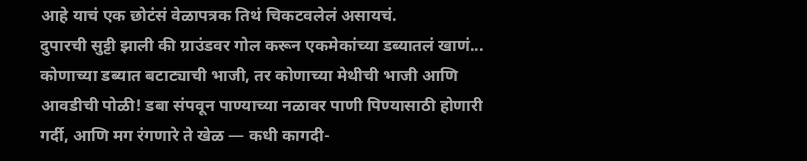आहे याचं एक छोटंसं वेळापत्रक तिथं चिकटवलेलं असायचं.
दुपारची सुट्टी झाली की ग्राउंडवर गोल करून एकमेकांच्या डब्यातलं खाणं... कोणाच्या डब्यात बटाट्याची भाजी, तर कोणाच्या मेथीची भाजी आणि आवडीची पोळी! डबा संपवून पाण्याच्या नळावर पाणी पिण्यासाठी होणारी गर्दी, आणि मग रंगणारे ते खेळ — कधी कागदी-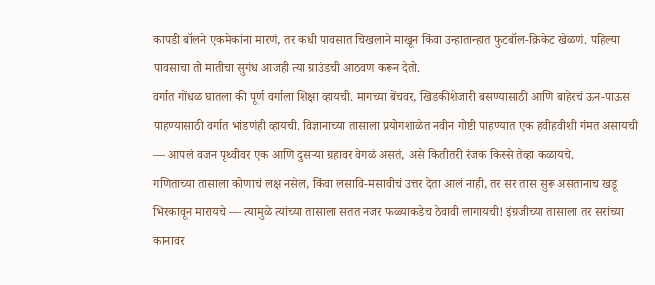कापडी बॉलने एकमेकांना मारणं, तर कधी पावसात चिखलाने माखून किंवा उन्हातान्हात फुटबॉल-क्रिकेट खेळणं. पहिल्या पावसाचा तो मातीचा सुगंध आजही त्या ग्राउंडची आठवण करून देतो.
वर्गात गोंधळ घातला की पूर्ण वर्गाला शिक्षा व्हायची. मागच्या बेंचवर, खिडकीशेजारी बसण्यासाठी आणि बाहेरचं ऊन-पाऊस पाहण्यासाठी वर्गात भांडणंही व्हायची. विज्ञानाच्या तासाला प्रयोगशाळेत नवीन गोष्टी पाहण्यात एक हवीहवीशी गंमत असायची — आपलं वजन पृथ्वीवर एक आणि दुसऱ्या ग्रहावर वेगळं असतं, असे कितीतरी रंजक किस्से तेव्हा कळायचे.
गणिताच्या तासाला कोणाचं लक्ष नसेल, किंवा लसावि-मसावीचं उत्तर देता आलं नाही, तर सर तास सुरू असतानाच खडू भिरकावून मारायचे — त्यामुळे त्यांच्या तासाला सतत नजर फळ्याकडेच ठेवावी लागायची! इंग्रजीच्या तासाला तर सरांच्या कानावर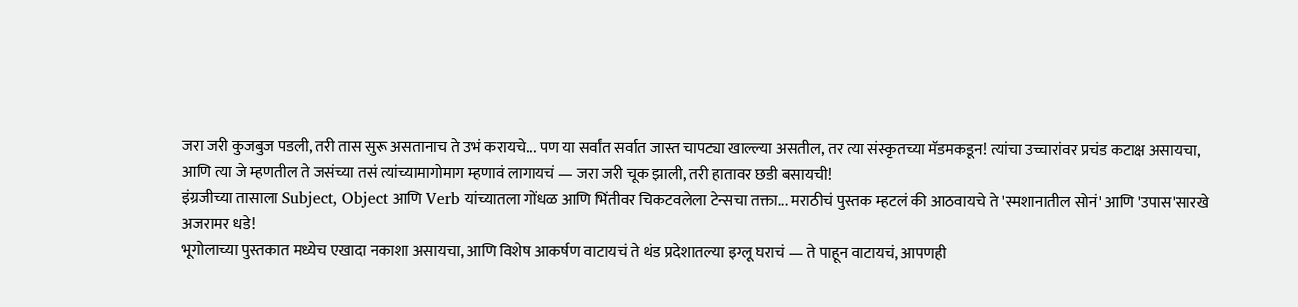जरा जरी कुजबुज पडली, तरी तास सुरू असतानाच ते उभं करायचे... पण या सर्वांत सर्वात जास्त चापट्या खाल्ल्या असतील, तर त्या संस्कृतच्या मॅडमकडून! त्यांचा उच्चारांवर प्रचंड कटाक्ष असायचा, आणि त्या जे म्हणतील ते जसंच्या तसं त्यांच्यामागोमाग म्हणावं लागायचं — जरा जरी चूक झाली, तरी हातावर छडी बसायची!
इंग्रजीच्या तासाला Subject, Object आणि Verb यांच्यातला गोंधळ आणि भिंतीवर चिकटवलेला टेन्सचा तक्ता... मराठीचं पुस्तक म्हटलं की आठवायचे ते 'स्मशानातील सोनं' आणि 'उपास'सारखे अजरामर धडे!
भूगोलाच्या पुस्तकात मध्येच एखादा नकाशा असायचा, आणि विशेष आकर्षण वाटायचं ते थंड प्रदेशातल्या इग्लू घराचं — ते पाहून वाटायचं, आपणही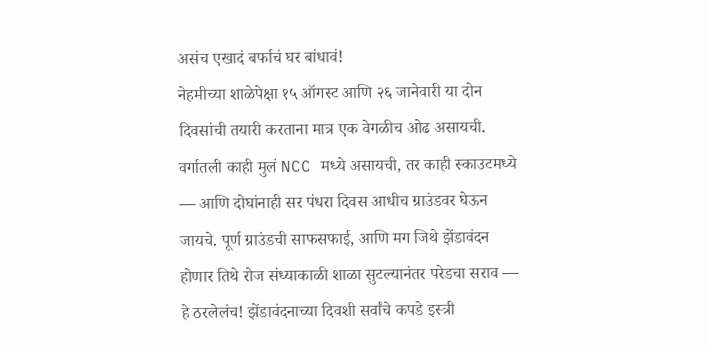असंच एखादं बर्फाचं घर बांधावं!
नेहमीच्या शाळेपेक्षा १५ ऑगस्ट आणि २६ जानेवारी या दोन दिवसांची तयारी करताना मात्र एक वेगळीच ओढ असायची. वर्गातली काही मुलं NCC मध्ये असायची, तर काही स्काउटमध्ये — आणि दोघांनाही सर पंधरा दिवस आधीच ग्राउंडवर घेऊन जायचे. पूर्ण ग्राउंडची साफसफाई, आणि मग जिथे झेंडावंदन होणार तिथे रोज संध्याकाळी शाळा सुटल्यानंतर परेडचा सराव — हे ठरलेलंच! झेंडावंदनाच्या दिवशी सर्वांचे कपडे इस्त्री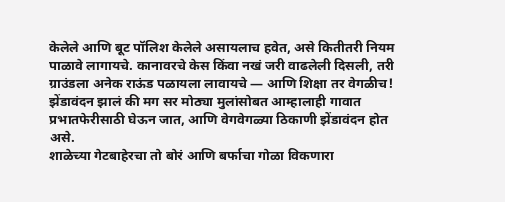केलेले आणि बूट पॉलिश केलेले असायलाच हवेत, असे कितीतरी नियम पाळावे लागायचे. कानावरचे केस किंवा नखं जरी वाढलेली दिसली, तरी ग्राउंडला अनेक राऊंड पळायला लावायचे — आणि शिक्षा तर वेगळीच! झेंडावंदन झालं की मग सर मोठ्या मुलांसोबत आम्हालाही गावात प्रभातफेरीसाठी घेऊन जात, आणि वेगवेगळ्या ठिकाणी झेंडावंदन होत असे.
शाळेच्या गेटबाहेरचा तो बोरं आणि बर्फाचा गोळा विकणारा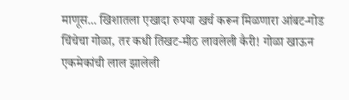माणूस... खिशातला एखादा रुपया खर्च करून मिळणारा आंबट-गोड चिंचेचा गोळा, तर कधी तिखट-मीठ लावलेली कैरी! गोळा खाऊन एकमेकांची लाल झालेली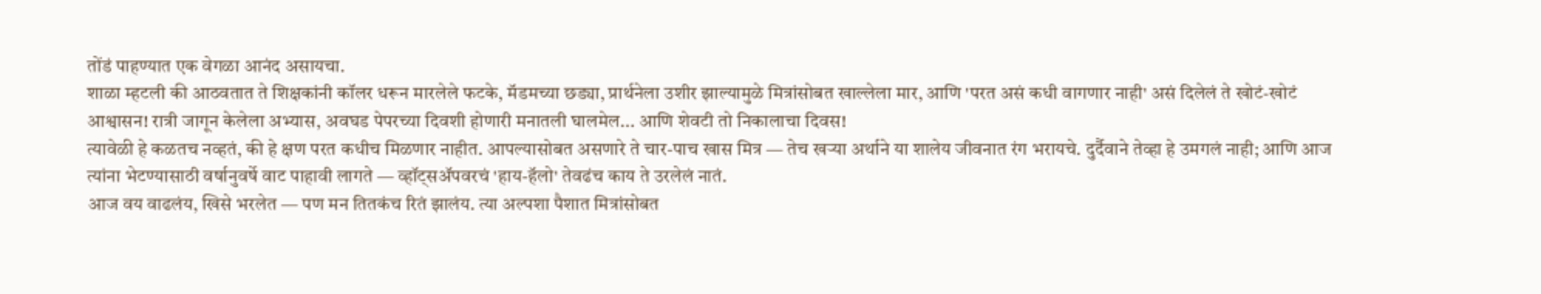तोंडं पाहण्यात एक वेगळा आनंद असायचा.
शाळा म्हटली की आठवतात ते शिक्षकांनी कॉलर धरून मारलेले फटके, मॅडमच्या छड्या, प्रार्थनेला उशीर झाल्यामुळे मित्रांसोबत खाल्लेला मार, आणि 'परत असं कधी वागणार नाही' असं दिलेलं ते खोटं-खोटं आश्वासन! रात्री जागून केलेला अभ्यास, अवघड पेपरच्या दिवशी होणारी मनातली घालमेल... आणि शेवटी तो निकालाचा दिवस!
त्यावेळी हे कळतच नव्हतं, की हे क्षण परत कधीच मिळणार नाहीत. आपल्यासोबत असणारे ते चार-पाच खास मित्र — तेच खऱ्या अर्थाने या शालेय जीवनात रंग भरायचे. दुर्दैवाने तेव्हा हे उमगलं नाही; आणि आज त्यांना भेटण्यासाठी वर्षानुवर्षे वाट पाहावी लागते — व्हॉट्सॲपवरचं 'हाय-हॅलो' तेवढंच काय ते उरलेलं नातं.
आज वय वाढलंय, खिसे भरलेत — पण मन तितकंच रितं झालंय. त्या अल्पशा पैशात मित्रांसोबत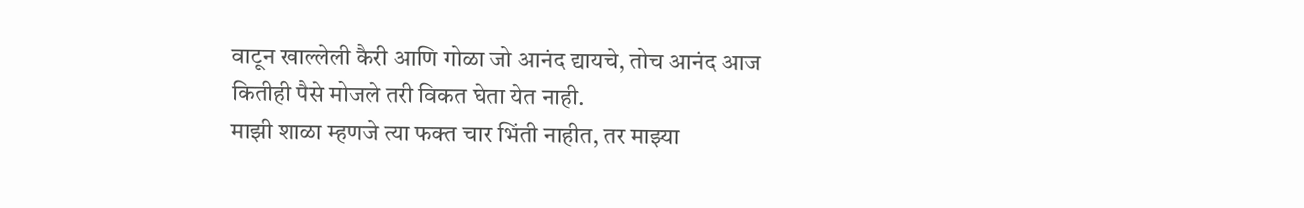वाटून खाल्लेली कैरी आणि गोळा जो आनंद द्यायचे, तोच आनंद आज कितीही पैसे मोजले तरी विकत घेता येत नाही.
माझी शाळा म्हणजे त्या फक्त चार भिंती नाहीत, तर माझ्या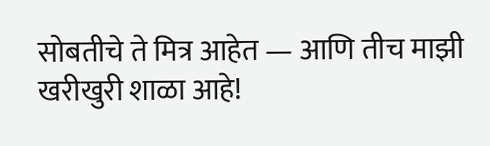सोबतीचे ते मित्र आहेत — आणि तीच माझी खरीखुरी शाळा आहे!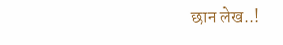छान लेख..!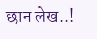छान लेख..!